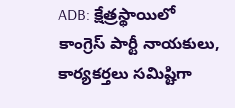ADB: క్షేత్రస్థాయిలో కాంగ్రెస్ పార్టీ నాయకులు, కార్యకర్తలు సమిష్టిగా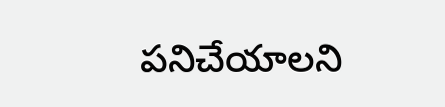పనిచేయాలని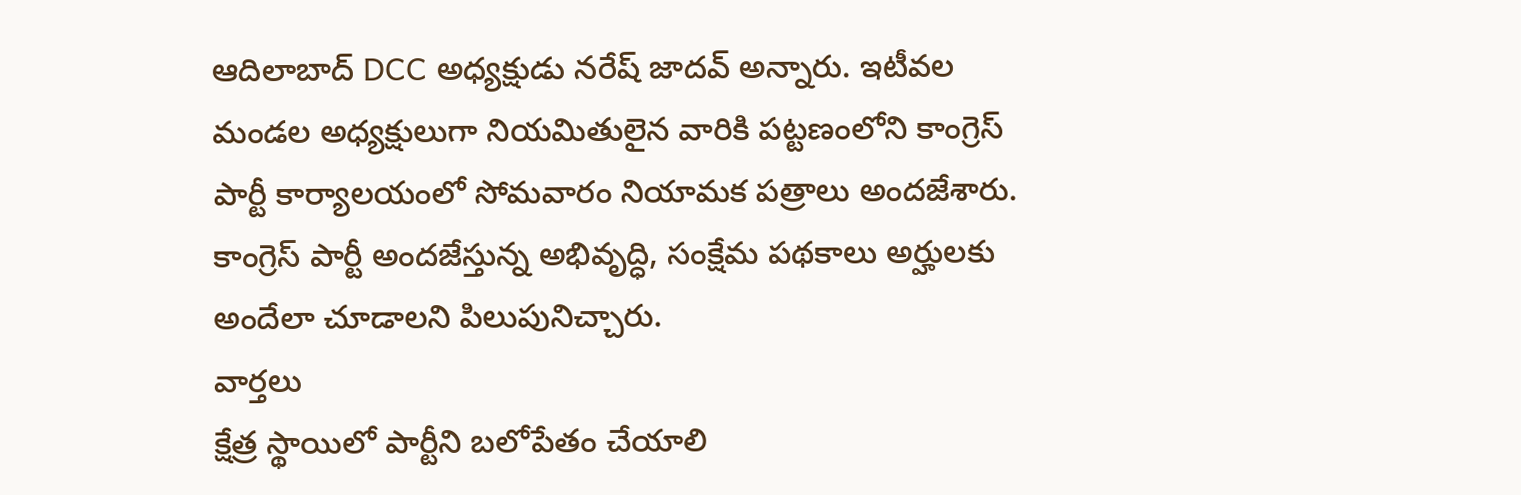ఆదిలాబాద్ DCC అధ్యక్షుడు నరేష్ జాదవ్ అన్నారు. ఇటీవల మండల అధ్యక్షులుగా నియమితులైన వారికి పట్టణంలోని కాంగ్రెస్ పార్టీ కార్యాలయంలో సోమవారం నియామక పత్రాలు అందజేశారు. కాంగ్రెస్ పార్టీ అందజేస్తున్న అభివృద్ధి, సంక్షేమ పథకాలు అర్హులకు అందేలా చూడాలని పిలుపునిచ్చారు.
వార్తలు
క్షేత్ర స్థాయిలో పార్టీని బలోపేతం చేయాలి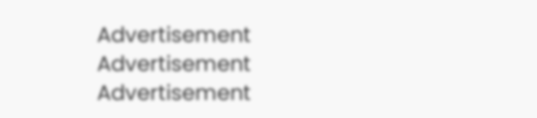Advertisement
Advertisement
Advertisement